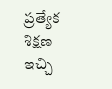ప్రత్యేక శిక్షణ ఇచ్చి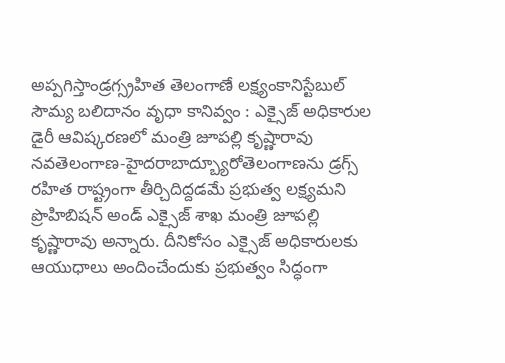అప్పగిస్తాండ్రగ్స్రహిత తెలంగాణే లక్ష్యంకానిస్టేబుల్ సౌమ్య బలిదానం వృధా కానివ్వం : ఎక్సైజ్ అధికారుల డైరీ ఆవిష్కరణలో మంత్రి జూపల్లి కృష్ణారావు నవతెలంగాణ-హైదరాబాద్బ్యూరోతెలంగాణను డ్రగ్స్ రహిత రాష్ట్రంగా తీర్చిదిద్దడమే ప్రభుత్వ లక్ష్యమని ప్రొహిబిషన్ అండ్ ఎక్సైజ్ శాఖ మంత్రి జూపల్లి కృష్ణారావు అన్నారు. దీనికోసం ఎక్సైజ్ అధికారులకు ఆయుధాలు అందించేందుకు ప్రభుత్వం సిద్ధంగా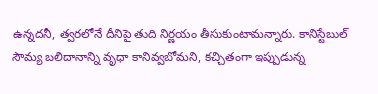ఉన్నదనీ, త్వరలోనే దీనిపై తుది నిర్ణయం తీసుకుంటామన్నారు. కానిస్టేబుల్ సౌమ్య బలిదానాన్ని వృధా కానివ్వబోమని, కచ్చితంగా ఇప్పుడున్న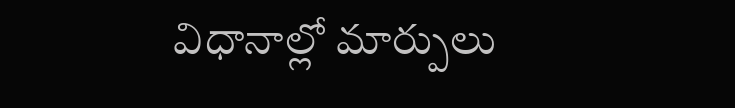విధానాల్లో మార్పులు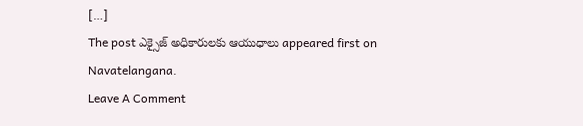[…]
The post ఎక్సైజ్ అధికారులకు ఆయుధాలు appeared first on Navatelangana.
Leave A Comment